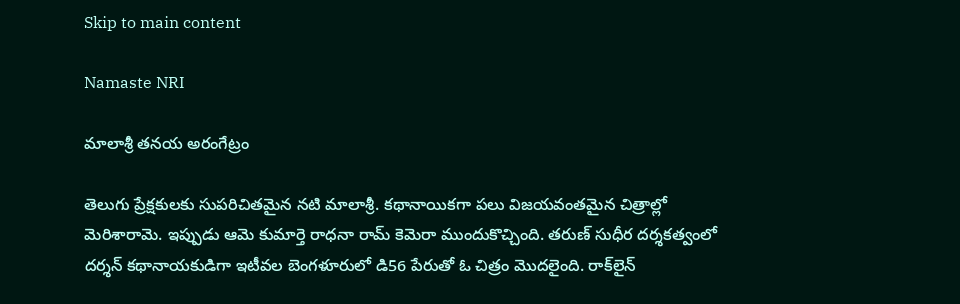Skip to main content

Namaste NRI

మాలాశ్రీ తనయ అరంగేట్రం

తెలుగు ప్రేక్షకులకు సుపరిచితమైన నటి మాలాశ్రీ. కథానాయికగా పలు విజయవంతమైన చిత్రాల్లో మెరిశారామె. ఇప్పుడు ఆమె కుమార్తె రాధనా రామ్‌ కెమెరా ముందుకొచ్చింది. తరుణ్‌ సుధీర దర్శకత్వంలో దర్శన్‌ కథానాయకుడిగా ఇటీవల బెంగళూరులో డి56 పేరుతో ఓ చిత్రం మొదలైంది. రాక్‌లైన్‌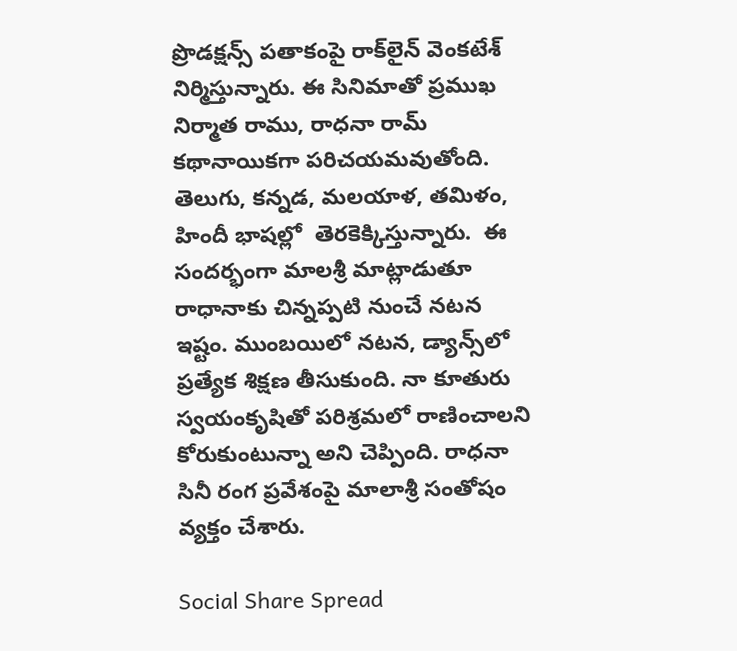ప్రొడక్షన్స్‌ పతాకంపై రాక్‌లైన్‌ వెంకటేశ్‌ నిర్మిస్తున్నారు. ఈ సినిమాతో ప్రముఖ నిర్మాత రాము, రాధనా రామ్‌ కథానాయికగా పరిచయమవుతోంది. తెలుగు, కన్నడ, మలయాళ, తమిళం, హిందీ భాషల్లో  తెరకెక్కిస్తున్నారు.  ఈ సందర్భంగా మాలశ్రీ మాట్లాడుతూ రాధానాకు చిన్నప్పటి నుంచే నటన ఇష్టం. ముంబయిలో నటన, డ్యాన్స్‌లో ప్రత్యేక శిక్షణ తీసుకుంది. నా కూతురు స్వయంకృషితో పరిశ్రమలో రాణించాలని కోరుకుంటున్నా అని చెప్పింది. రాధనా సినీ రంగ ప్రవేశంపై మాలాశ్రీ సంతోషం వ్యక్తం చేశారు.

Social Share Spread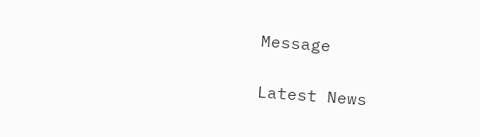Message

Latest News